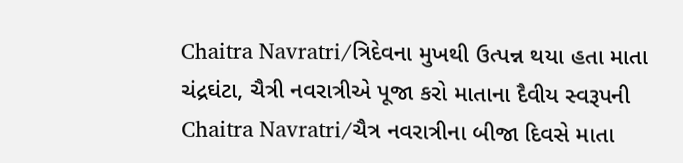Chaitra Navratri/ત્રિદેવના મુખથી ઉત્પન્ન થયા હતા માતા ચંદ્રઘંટા, ચૈત્રી નવરાત્રીએ પૂજા કરો માતાના દૈવીય સ્વરૂપની
Chaitra Navratri/ચૈત્ર નવરાત્રીના બીજા દિવસે માતા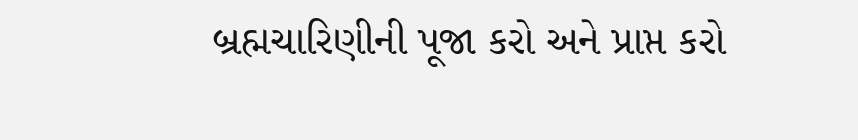બ્રહ્મચારિણીની પૂજા કરો અને પ્રાપ્ત કરો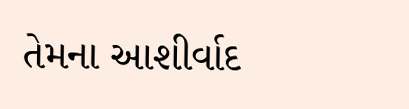તેમના આશીર્વાદ